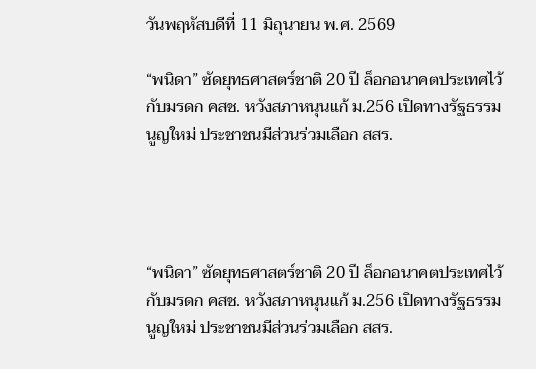วันพฤหัสบดีที่ 11 มิถุนายน พ.ศ. 2569

“พนิดา” ซัดยุทธศาสตร์ชาติ 20 ปี ล็อกอนาคตประเทศไว้กับมรดก คสช. หวังสภาหนุนแก้ ม.256 เปิดทางรัฐธรรมนูญใหม่ ประชาชนมีส่วนร่วมเลือก สสร.




“พนิดา” ซัดยุทธศาสตร์ชาติ 20 ปี ล็อกอนาคตประเทศไว้กับมรดก คสช. หวังสภาหนุนแก้ ม.256 เปิดทางรัฐธรรมนูญใหม่ ประชาชนมีส่วนร่วมเลือก สสร.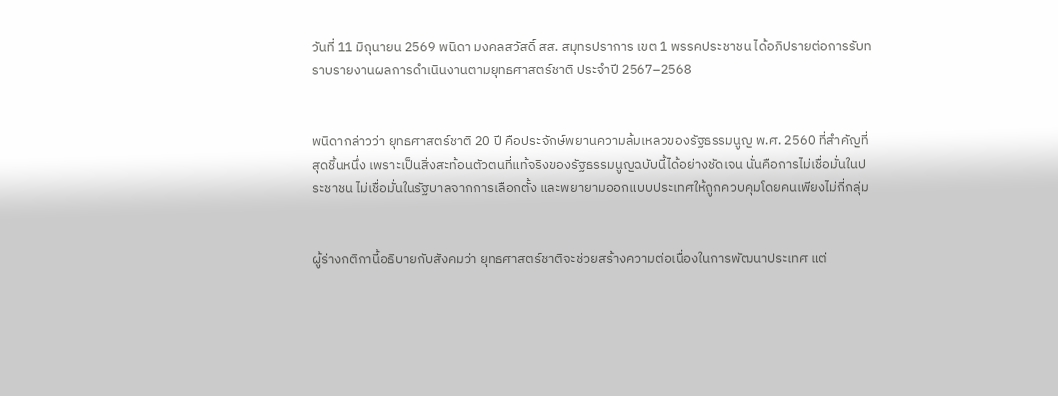วันที่ 11 มิถุนายน 2569 พนิดา มงคลสวัสดิ์ สส. สมุทรปราการ เขต 1 พรรคประชาชน ได้อภิปรายต่อการรับทราบรายงานผลการดำเนินงานตามยุทธศาสตร์ชาติ ประจำปี 2567–2568


พนิดากล่าวว่า ยุทธศาสตร์ชาติ 20 ปี คือประจักษ์พยานความล้มเหลวของรัฐธรรมนูญ พ.ศ. 2560 ที่สำคัญที่สุดชิ้นหนึ่ง เพราะเป็นสิ่งสะท้อนตัวตนที่แท้จริงของรัฐธรรมนูญฉบับนี้ได้อย่างชัดเจน นั่นคือการไม่เชื่อมั่นในประชาชน ไม่เชื่อมั่นในรัฐบาลจากการเลือกตั้ง และพยายามออกแบบประเทศให้ถูกควบคุมโดยคนเพียงไม่กี่กลุ่ม


ผู้ร่างกติกานี้อธิบายกับสังคมว่า ยุทธศาสตร์ชาติจะช่วยสร้างความต่อเนื่องในการพัฒนาประเทศ แต่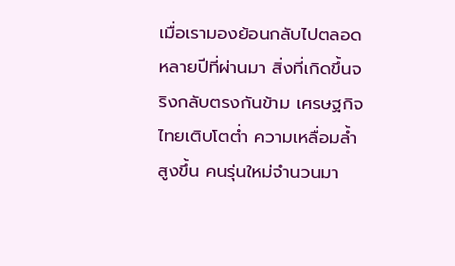เมื่อเรามองย้อนกลับไปตลอดหลายปีที่ผ่านมา สิ่งที่เกิดขึ้นจริงกลับตรงกันข้าม เศรษฐกิจไทยเติบโตต่ำ ความเหลื่อมล้ำสูงขึ้น คนรุ่นใหม่จำนวนมา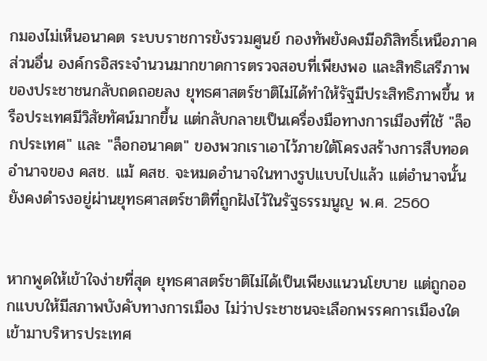กมองไม่เห็นอนาคต ระบบราชการยังรวมศูนย์ กองทัพยังคงมีอภิสิทธิ์เหนือภาคส่วนอื่น องค์กรอิสระจำนวนมากขาดการตรวจสอบที่เพียงพอ และสิทธิเสรีภาพของประชาชนกลับถดถอยลง ยุทธศาสตร์ชาติไม่ได้ทำให้รัฐมีประสิทธิภาพขึ้น หรือประเทศมีวิสัยทัศน์มากขึ้น แต่กลับกลายเป็นเครื่องมือทางการเมืองที่ใช้ "ล็อกประเทศ" และ "ล็อกอนาคต" ของพวกเราเอาไว้ภายใต้โครงสร้างการสืบทอดอำนาจของ คสช. แม้ คสช. จะหมดอำนาจในทางรูปแบบไปแล้ว แต่อำนาจนั้นยังคงดำรงอยู่ผ่านยุทธศาสตร์ชาติที่ถูกฝังไว้ในรัฐธรรมนูญ พ.ศ. 2560


หากพูดให้เข้าใจง่ายที่สุด ยุทธศาสตร์ชาติไม่ได้เป็นเพียงแนวนโยบาย แต่ถูกออกแบบให้มีสภาพบังคับทางการเมือง ไม่ว่าประชาชนจะเลือกพรรคการเมืองใดเข้ามาบริหารประเทศ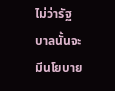ไม่ว่ารัฐบาลนั้นจะมีนโยบาย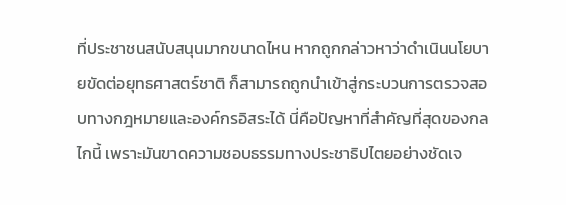ที่ประชาชนสนับสนุนมากขนาดไหน หากถูกกล่าวหาว่าดำเนินนโยบายขัดต่อยุทธศาสตร์ชาติ ก็สามารถถูกนำเข้าสู่กระบวนการตรวจสอบทางกฎหมายและองค์กรอิสระได้ นี่คือปัญหาที่สำคัญที่สุดของกลไกนี้ เพราะมันขาดความชอบธรรมทางประชาธิปไตยอย่างชัดเจ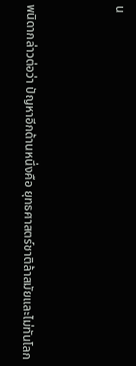น


พนิดากล่าวต่อว่า ปัญหาอีกด้านหนึ่งคือ ยุทธศาสตร์ชาติล้าสมัยและไม่ทันโลก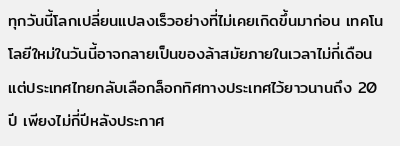ทุกวันนี้โลกเปลี่ยนแปลงเร็วอย่างที่ไม่เคยเกิดขึ้นมาก่อน เทคโนโลยีใหม่ในวันนี้อาจกลายเป็นของล้าสมัยภายในเวลาไม่กี่เดือน แต่ประเทศไทยกลับเลือกล็อกทิศทางประเทศไว้ยาวนานถึง 20 ปี เพียงไม่กี่ปีหลังประกาศ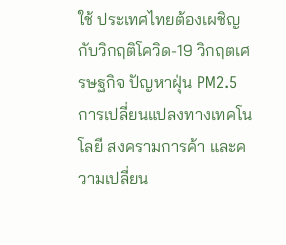ใช้ ประเทศไทยต้องเผชิญกับวิกฤติโควิด-19 วิกฤตเศรษฐกิจ ปัญหาฝุ่น PM2.5 การเปลี่ยนแปลงทางเทคโนโลยี สงครามการค้า และความเปลี่ยน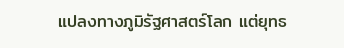แปลงทางภูมิรัฐศาสตร์โลก แต่ยุทธ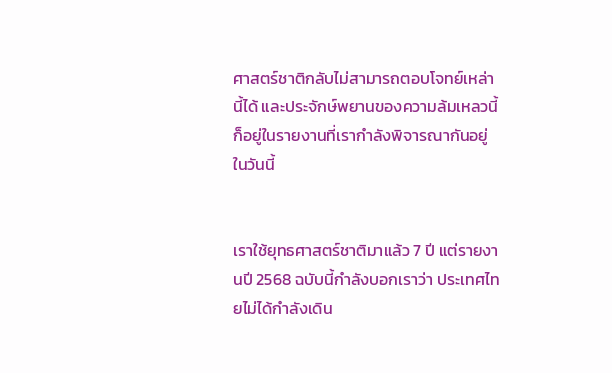ศาสตร์ชาติกลับไม่สามารถตอบโจทย์เหล่านี้ได้ และประจักษ์พยานของความล้มเหลวนี้ก็อยู่ในรายงานที่เรากำลังพิจารณากันอยู่ในวันนี้


เราใช้ยุทธศาสตร์ชาติมาแล้ว 7 ปี แต่รายงานปี 2568 ฉบับนี้กำลังบอกเราว่า ประเทศไทยไม่ได้กำลังเดิน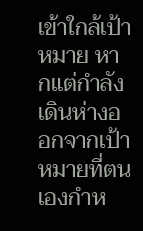เข้าใกล้เป้าหมาย หากแต่กำลังเดินห่างออกจากเป้าหมายที่ตนเองกำห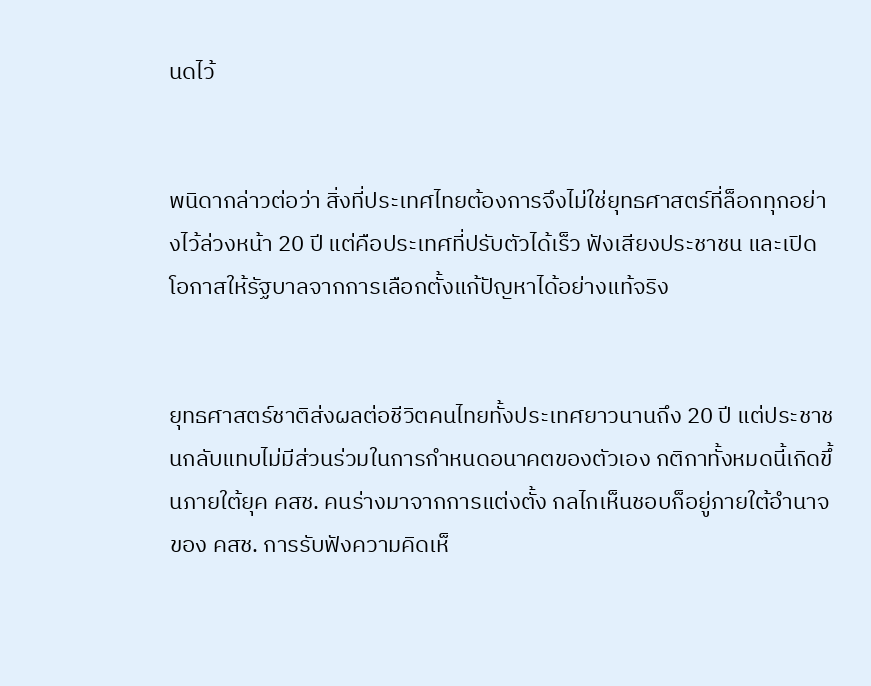นดไว้


พนิดากล่าวต่อว่า สิ่งที่ประเทศไทยต้องการจึงไม่ใช่ยุทธศาสตร์ที่ล็อกทุกอย่างไว้ล่วงหน้า 20 ปี แต่คือประเทศที่ปรับตัวได้เร็ว ฟังเสียงประชาชน และเปิดโอกาสให้รัฐบาลจากการเลือกตั้งแก้ปัญหาได้อย่างแท้จริง


ยุทธศาสตร์ชาติส่งผลต่อชีวิตคนไทยทั้งประเทศยาวนานถึง 20 ปี แต่ประชาชนกลับแทบไม่มีส่วนร่วมในการกำหนดอนาคตของตัวเอง กติกาทั้งหมดนี้เกิดขึ้นภายใต้ยุค คสช. คนร่างมาจากการแต่งตั้ง กลไกเห็นชอบก็อยู่ภายใต้อำนาจของ คสช. การรับฟังความคิดเห็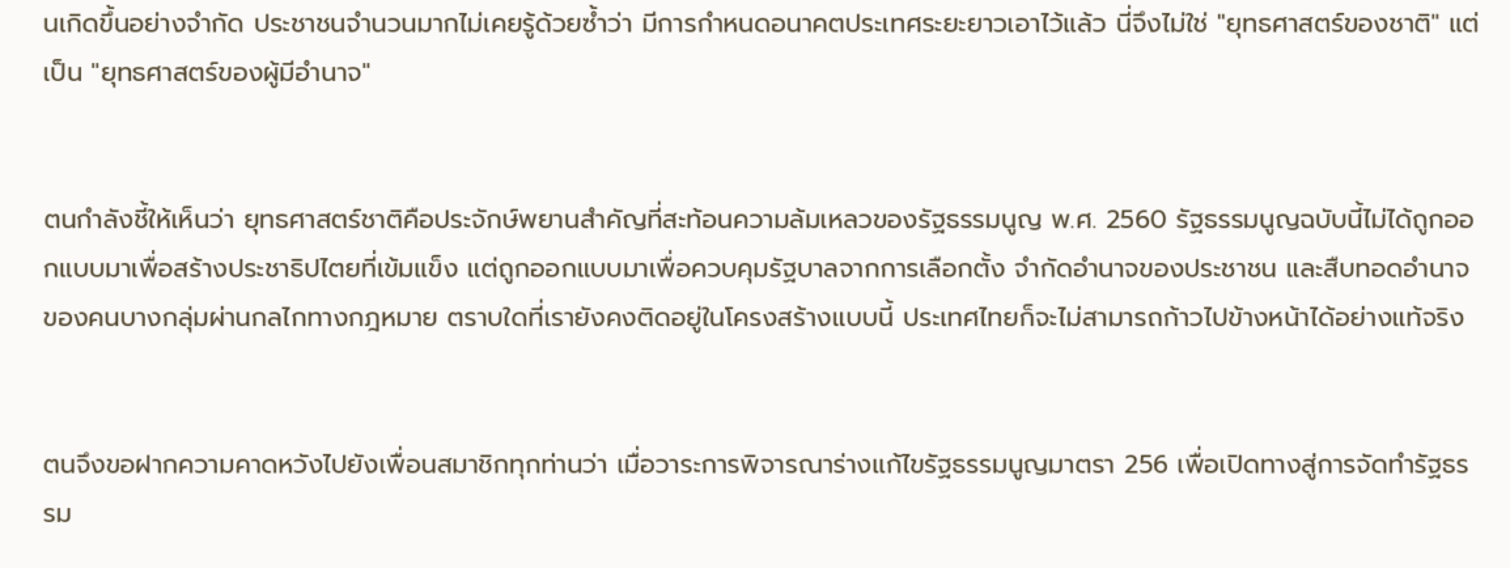นเกิดขึ้นอย่างจำกัด ประชาชนจำนวนมากไม่เคยรู้ด้วยซ้ำว่า มีการกำหนดอนาคตประเทศระยะยาวเอาไว้แล้ว นี่จึงไม่ใช่ "ยุทธศาสตร์ของชาติ" แต่เป็น "ยุทธศาสตร์ของผู้มีอำนาจ"


ตนกำลังชี้ให้เห็นว่า ยุทธศาสตร์ชาติคือประจักษ์พยานสำคัญที่สะท้อนความล้มเหลวของรัฐธรรมนูญ พ.ศ. 2560 รัฐธรรมนูญฉบับนี้ไม่ได้ถูกออกแบบมาเพื่อสร้างประชาธิปไตยที่เข้มแข็ง แต่ถูกออกแบบมาเพื่อควบคุมรัฐบาลจากการเลือกตั้ง จำกัดอำนาจของประชาชน และสืบทอดอำนาจของคนบางกลุ่มผ่านกลไกทางกฎหมาย ตราบใดที่เรายังคงติดอยู่ในโครงสร้างแบบนี้ ประเทศไทยก็จะไม่สามารถก้าวไปข้างหน้าได้อย่างแท้จริง


ตนจึงขอฝากความคาดหวังไปยังเพื่อนสมาชิกทุกท่านว่า เมื่อวาระการพิจารณาร่างแก้ไขรัฐธรรมนูญมาตรา 256 เพื่อเปิดทางสู่การจัดทำรัฐธรรม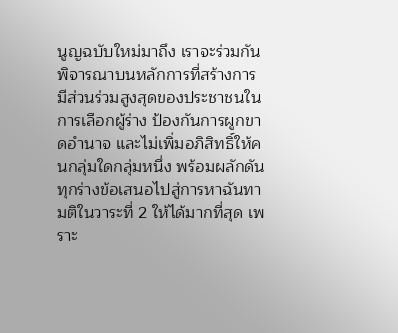นูญฉบับใหม่มาถึง เราจะร่วมกันพิจารณาบนหลักการที่สร้างการมีส่วนร่วมสูงสุดของประชาชนในการเลือกผู้ร่าง ป้องกันการผูกขาดอำนาจ และไม่เพิ่มอภิสิทธิ์ให้คนกลุ่มใดกลุ่มหนึ่ง พร้อมผลักดันทุกร่างข้อเสนอไปสู่การหาฉันทามติในวาระที่ 2 ให้ได้มากที่สุด เพราะ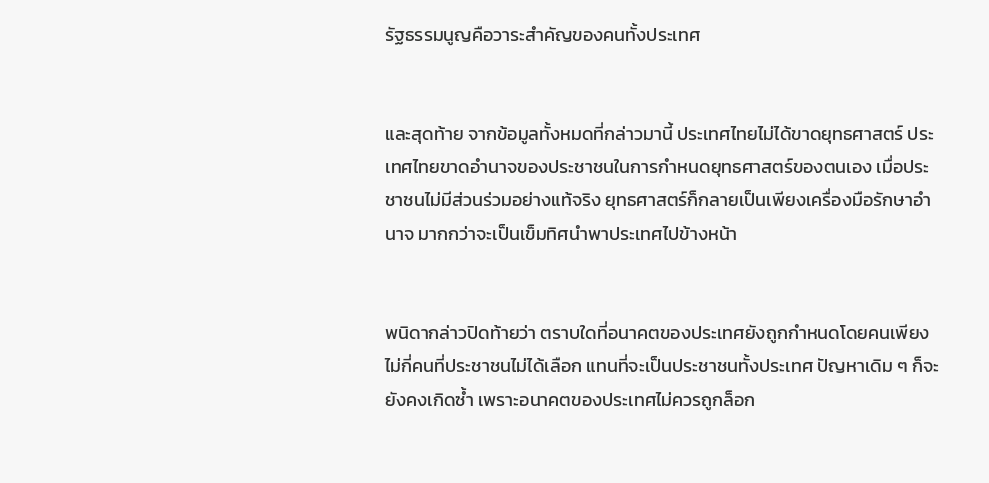รัฐธรรมนูญคือวาระสำคัญของคนทั้งประเทศ


และสุดท้าย จากข้อมูลทั้งหมดที่กล่าวมานี้ ประเทศไทยไม่ได้ขาดยุทธศาสตร์ ประเทศไทยขาดอำนาจของประชาชนในการกำหนดยุทธศาสตร์ของตนเอง เมื่อประชาชนไม่มีส่วนร่วมอย่างแท้จริง ยุทธศาสตร์ก็กลายเป็นเพียงเครื่องมือรักษาอำนาจ มากกว่าจะเป็นเข็มทิศนำพาประเทศไปข้างหน้า


พนิดากล่าวปิดท้ายว่า ตราบใดที่อนาคตของประเทศยังถูกกำหนดโดยคนเพียงไม่กี่คนที่ประชาชนไม่ได้เลือก แทนที่จะเป็นประชาชนทั้งประเทศ ปัญหาเดิม ๆ ก็จะยังคงเกิดซ้ำ เพราะอนาคตของประเทศไม่ควรถูกล็อก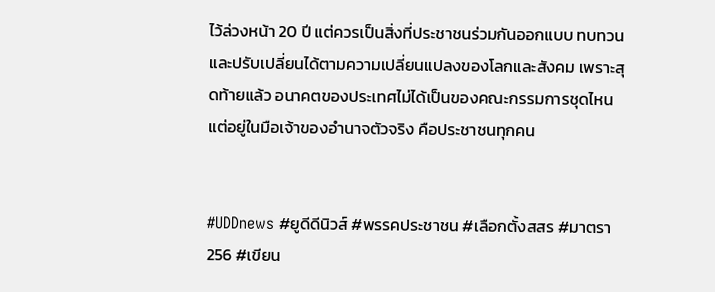ไว้ล่วงหน้า 20 ปี แต่ควรเป็นสิ่งที่ประชาชนร่วมกันออกแบบ ทบทวน และปรับเปลี่ยนได้ตามความเปลี่ยนแปลงของโลกและสังคม เพราะสุดท้ายแล้ว อนาคตของประเทศไม่ได้เป็นของคณะกรรมการชุดไหน แต่อยู่ในมือเจ้าของอำนาจตัวจริง คือประชาชนทุกคน


#UDDnews #ยูดีดีนิวส์ #พรรคประชาชน #เลือกตั้งสสร #มาตรา256 #เขียน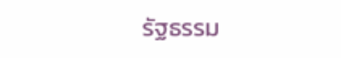รัฐธรรม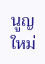นูญใหม่